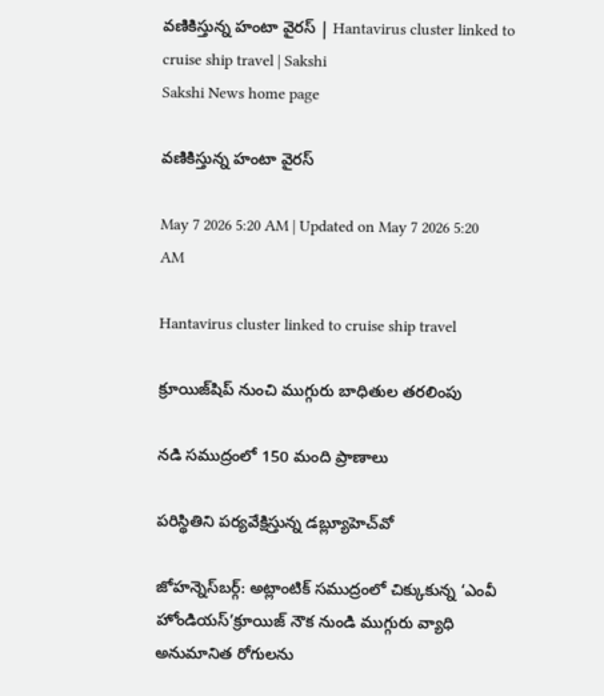వణికిస్తున్న హంటా వైరస్‌ | Hantavirus cluster linked to cruise ship travel | Sakshi
Sakshi News home page

వణికిస్తున్న హంటా వైరస్‌

May 7 2026 5:20 AM | Updated on May 7 2026 5:20 AM

Hantavirus cluster linked to cruise ship travel

క్రూయిజ్‌షిప్‌ నుంచి ముగ్గురు బాధితుల తరలింపు

నడి సముద్రంలో 150 మంది ప్రాణాలు

పరిస్థితిని పర్యవేక్షిస్తున్న డబ్ల్యూహెచ్‌వో

జోహన్నెస్‌బర్గ్‌: అట్లాంటిక్‌ సముద్రంలో చిక్కుకున్న ‘ఎంవీ హోండియస్‌’క్రూయిజ్‌ నౌక నుండి ముగ్గురు వ్యాధి అనుమానిత రోగులను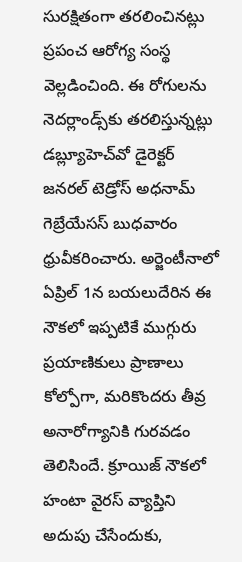సురక్షితంగా తరలించినట్లు ప్రపంచ ఆరోగ్య సంస్థ వెల్లడించింది. ఈ రోగులను నెదర్లాండ్స్‌కు తరలిస్తున్నట్లు డబ్ల్యూహెచ్‌వో డైరెక్టర్‌ జనరల్‌ టెడ్రోస్‌ అధనామ్‌ గెబ్రేయేసస్‌ బుధవారం ధ్రువీకరించారు. అర్జెంటీనాలో ఏప్రిల్‌ 1న బయలుదేరిన ఈ నౌకలో ఇప్పటికే ముగ్గురు ప్రయాణికులు ప్రాణాలు కోల్పోగా, మరికొందరు తీవ్ర అనారోగ్యానికి గురవడం తెలిసిందే. క్రూయిజ్‌ నౌకలో హంటా వైరస్‌ వ్యాప్తిని అదుపు చేసేందుకు,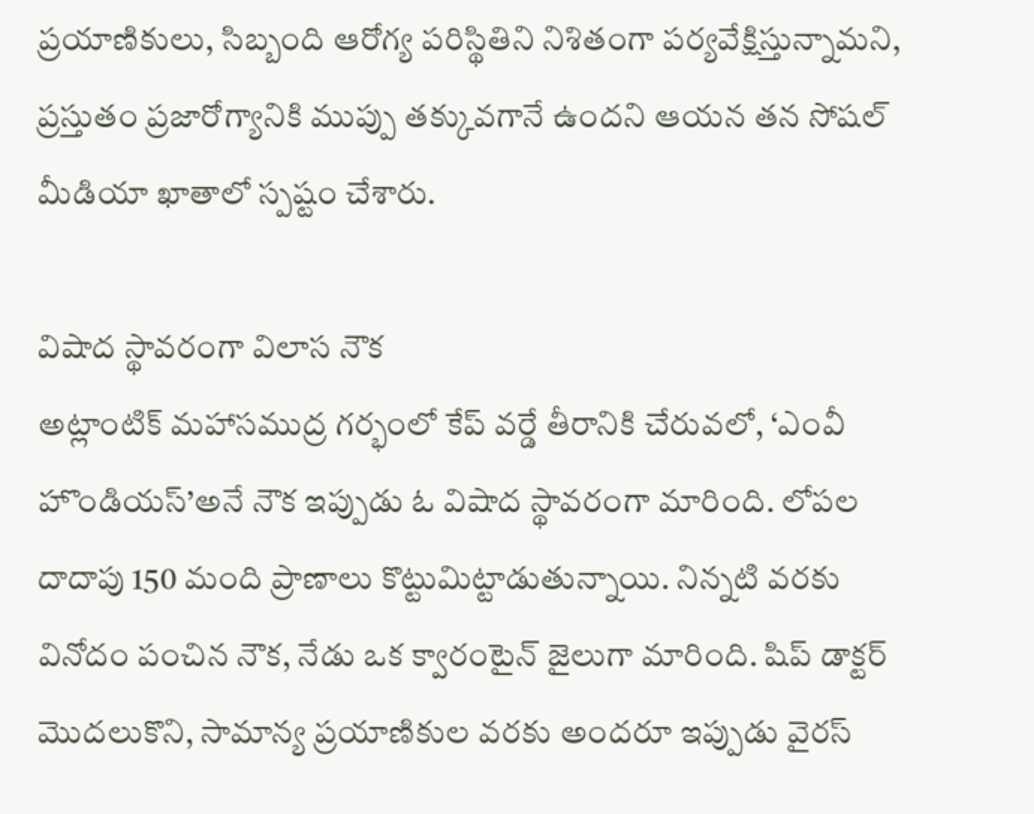ప్రయాణికులు, సిబ్బంది ఆరోగ్య పరిస్థితిని నిశితంగా పర్యవేక్షిస్తున్నామని, ప్రస్తుతం ప్రజారోగ్యానికి ముప్పు తక్కువగానే ఉందని ఆయన తన సోషల్‌ మీడియా ఖాతాలో స్పష్టం చేశారు.

విషాద స్థావరంగా విలాస నౌక
అట్లాంటిక్‌ మహాసముద్ర గర్భంలో కేప్‌ వర్డే తీరానికి చేరువలో, ‘ఎంవీ హొండియస్‌’అనే నౌక ఇప్పుడు ఓ విషాద స్థావరంగా మారింది. లోపల దాదాపు 150 మంది ప్రాణాలు కొట్టుమిట్టాడుతున్నాయి. నిన్నటి వరకు వినోదం పంచిన నౌక, నేడు ఒక క్వారంటైన్‌ జైలుగా మారింది. షిప్‌ డాక్టర్‌ మొదలుకొని, సామాన్య ప్రయాణికుల వరకు అందరూ ఇప్పుడు వైరస్‌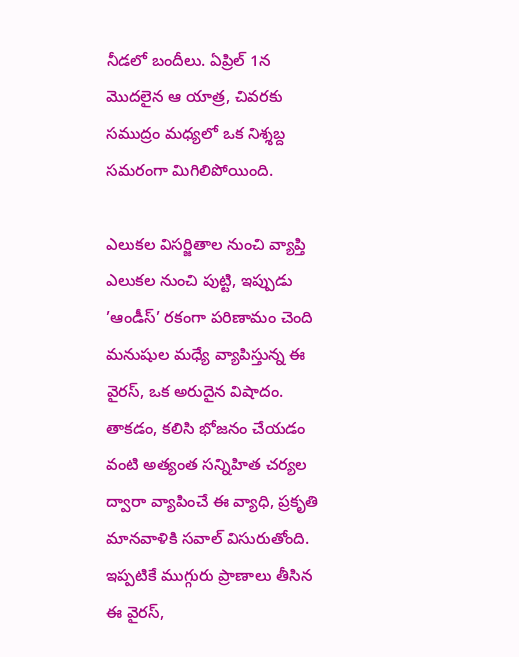నీడలో బందీలు. ఏప్రిల్‌ 1న మొదలైన ఆ యాత్ర, చివరకు సముద్రం మధ్యలో ఒక నిశ్శబ్ద సమరంగా మిగిలిపోయింది.

ఎలుకల విసర్జితాల నుంచి వ్యాప్తి
ఎలుకల నుంచి పుట్టి, ఇప్పుడు ’ఆండీస్‌’ రకంగా పరిణామం చెంది మనుషుల మధ్యే వ్యాపిస్తున్న ఈ వైరస్, ఒక అరుదైన విషాదం. తాకడం, కలిసి భోజనం చేయడం వంటి అత్యంత సన్నిహిత చర్యల ద్వారా వ్యాపించే ఈ వ్యాధి, ప్రకృతి మానవాళికి సవాల్‌ విసురుతోంది. ఇప్పటికే ముగ్గురు ప్రాణాలు తీసిన ఈ వైరస్,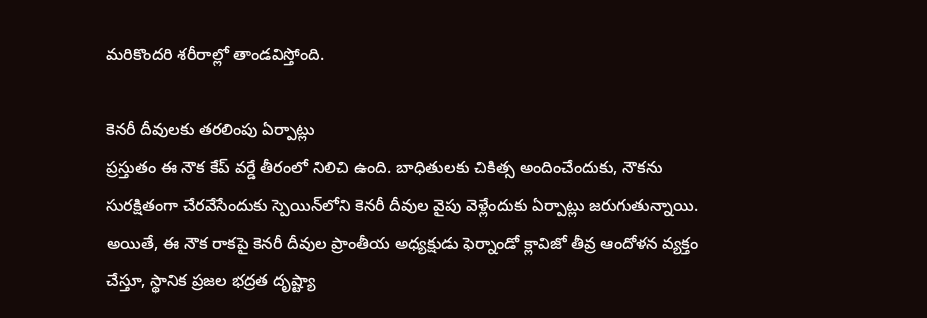మరికొందరి శరీరాల్లో తాండవిస్తోంది.

కెనరీ దీవులకు తరలింపు ఏర్పాట్లు
ప్రస్తుతం ఈ నౌక కేప్‌ వర్డే తీరంలో నిలిచి ఉంది. బాధితులకు చికిత్స అందించేందుకు, నౌకను సురక్షితంగా చేరవేసేందుకు స్పెయిన్‌లోని కెనరీ దీవుల వైపు వెళ్లేందుకు ఏర్పాట్లు జరుగుతున్నాయి. అయితే, ఈ నౌక రాకపై కెనరీ దీవుల ప్రాంతీయ అధ్యక్షుడు ఫెర్నాండో క్లావిజో తీవ్ర ఆందోళన వ్యక్తం చేస్తూ, స్థానిక ప్రజల భద్రత దృష్ట్యా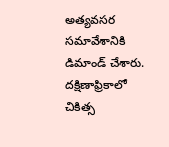అత్యవసర సమావేశానికి డిమాండ్‌ చేశారు. దక్షిణాఫ్రికాలో చికిత్స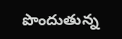పొందుతున్న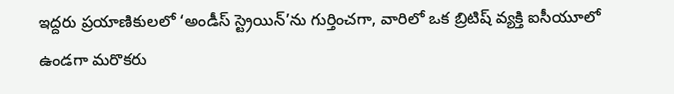ఇద్దరు ప్రయాణికులలో ‘అండీస్‌ స్ట్రెయిన్‌’ను గుర్తించగా, వారిలో ఒక బ్రిటిష్‌ వ్యక్తి ఐసీయూలో ఉండగా మరొకరు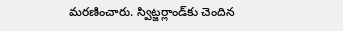మరణించారు. స్విట్జర్లాండ్‌కు చెందిన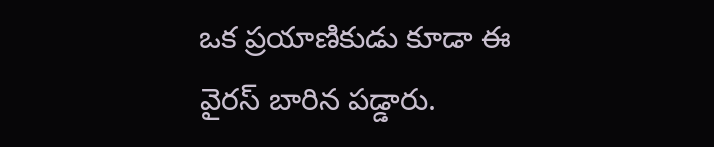ఒక ప్రయాణికుడు కూడా ఈ వైరస్‌ బారిన పడ్డారు.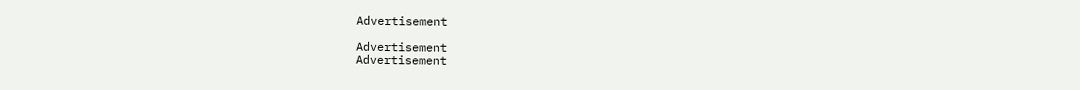Advertisement

Advertisement
Advertisement